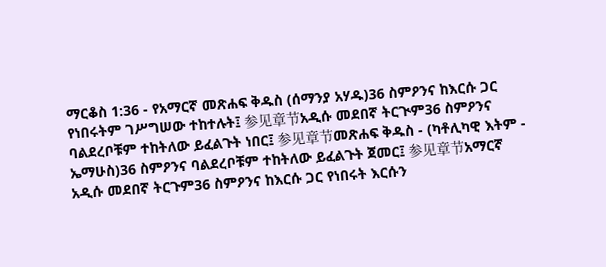ማርቆስ 1:36 - የአማርኛ መጽሐፍ ቅዱስ (ሰማንያ አሃዱ)36 ስምዖንና ከእርሱ ጋር የነበሩትም ገሥግሠው ተከተሉት፤ 参见章节አዲሱ መደበኛ ትርጒም36 ስምዖንና ባልደረቦቹም ተከትለው ይፈልጉት ነበር፤ 参见章节መጽሐፍ ቅዱስ - (ካቶሊካዊ እትም - ኤማሁስ)36 ስምዖንና ባልደረቦቹም ተከትለው ይፈልጉት ጀመር፤ 参见章节አማርኛ አዲሱ መደበኛ ትርጉም36 ስምዖንና ከእርሱ ጋር የነበሩት እርሱን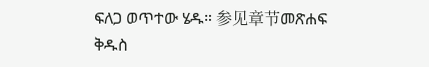ፍለጋ ወጥተው ሄዱ። 参见章节መጽሐፍ ቅዱስ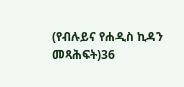(የብሉይና የሐዲስ ኪዳን መጻሕፍት)36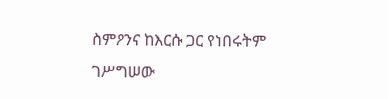ስምዖንና ከእርሱ ጋር የነበሩትም ገሥግሠው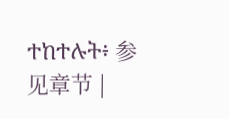ተከተሉት፥ 参见章节 |